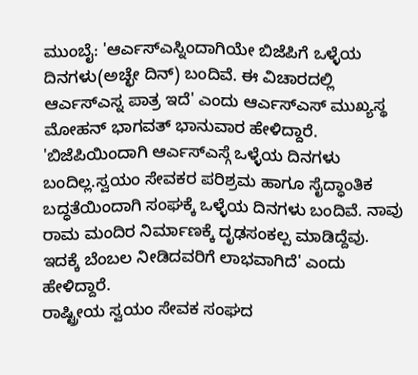ಮುಂಬೈ: 'ಆರ್ಎಸ್ಎಸ್ನಿಂದಾಗಿಯೇ ಬಿಜೆಪಿಗೆ ಒಳ್ಳೆಯ ದಿನಗಳು(ಅಚ್ಛೇ ದಿನ್) ಬಂದಿವೆ. ಈ ವಿಚಾರದಲ್ಲಿ ಆರ್ಎಸ್ಎಸ್ನ ಪಾತ್ರ ಇದೆ' ಎಂದು ಆರ್ಎಸ್ಎಸ್ ಮುಖ್ಯಸ್ಥ ಮೋಹನ್ ಭಾಗವತ್ ಭಾನುವಾರ ಹೇಳಿದ್ದಾರೆ.
'ಬಿಜೆಪಿಯಿಂದಾಗಿ ಆರ್ಎಸ್ಎಸ್ಗೆ ಒಳ್ಳೆಯ ದಿನಗಳು ಬಂದಿಲ್ಲ.ಸ್ವಯಂ ಸೇವಕರ ಪರಿಶ್ರಮ ಹಾಗೂ ಸೈದ್ಧಾಂತಿಕ ಬದ್ಧತೆಯಿಂದಾಗಿ ಸಂಘಕ್ಕೆ ಒಳ್ಳೆಯ ದಿನಗಳು ಬಂದಿವೆ. ನಾವು ರಾಮ ಮಂದಿರ ನಿರ್ಮಾಣಕ್ಕೆ ದೃಢಸಂಕಲ್ಪ ಮಾಡಿದ್ದೆವು. ಇದಕ್ಕೆ ಬೆಂಬಲ ನೀಡಿದವರಿಗೆ ಲಾಭವಾಗಿದೆ' ಎಂದು ಹೇಳಿದ್ದಾರೆ.
ರಾಷ್ಟ್ರೀಯ ಸ್ವಯಂ ಸೇವಕ ಸಂಘದ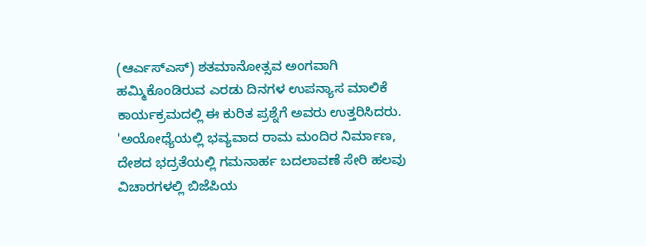(ಆರ್ಎಸ್ಎಸ್) ಶತಮಾನೋತ್ಸವ ಅಂಗವಾಗಿ ಹಮ್ಮಿಕೊಂಡಿರುವ ಎರಡು ದಿನಗಳ ಉಪನ್ಯಾಸ ಮಾಲಿಕೆ ಕಾರ್ಯಕ್ರಮದಲ್ಲಿ ಈ ಕುರಿತ ಪ್ರಶ್ನೆಗೆ ಅವರು ಉತ್ತರಿಸಿದರು.
'ಅಯೋಧ್ಯೆಯಲ್ಲಿ ಭವ್ಯವಾದ ರಾಮ ಮಂದಿರ ನಿರ್ಮಾಣ, ದೇಶದ ಭದ್ರತೆಯಲ್ಲಿ ಗಮನಾರ್ಹ ಬದಲಾವಣೆ ಸೇರಿ ಹಲವು ವಿಚಾರಗಳಲ್ಲಿ ಬಿಜೆಪಿಯ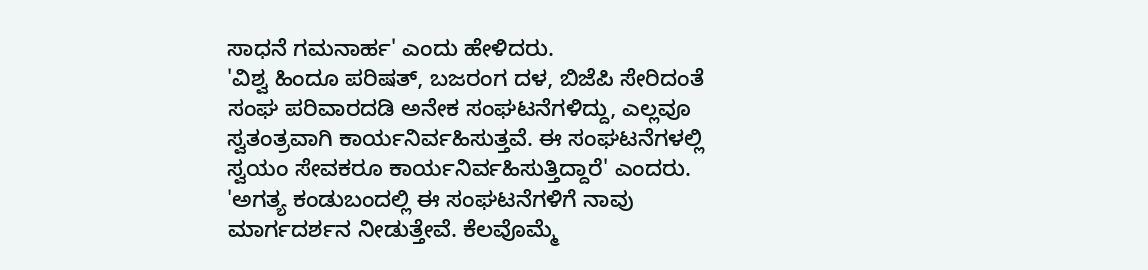ಸಾಧನೆ ಗಮನಾರ್ಹ' ಎಂದು ಹೇಳಿದರು.
'ವಿಶ್ವ ಹಿಂದೂ ಪರಿಷತ್, ಬಜರಂಗ ದಳ, ಬಿಜೆಪಿ ಸೇರಿದಂತೆ ಸಂಘ ಪರಿವಾರದಡಿ ಅನೇಕ ಸಂಘಟನೆಗಳಿದ್ದು, ಎಲ್ಲವೂ ಸ್ವತಂತ್ರವಾಗಿ ಕಾರ್ಯನಿರ್ವಹಿಸುತ್ತವೆ. ಈ ಸಂಘಟನೆಗಳಲ್ಲಿ ಸ್ವಯಂ ಸೇವಕರೂ ಕಾರ್ಯನಿರ್ವಹಿಸುತ್ತಿದ್ದಾರೆ' ಎಂದರು.
'ಅಗತ್ಯ ಕಂಡುಬಂದಲ್ಲಿ ಈ ಸಂಘಟನೆಗಳಿಗೆ ನಾವು ಮಾರ್ಗದರ್ಶನ ನೀಡುತ್ತೇವೆ. ಕೆಲವೊಮ್ಮೆ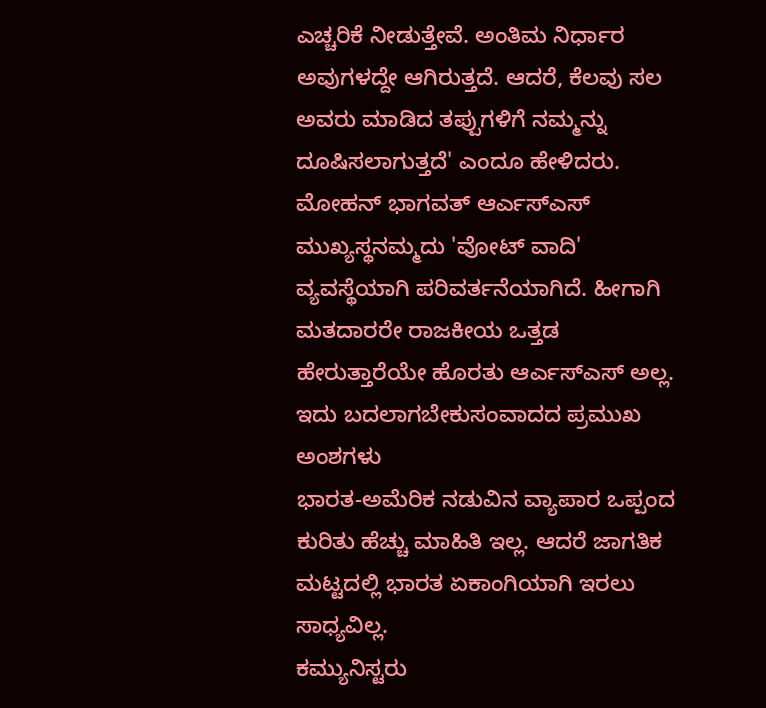ಎಚ್ಚರಿಕೆ ನೀಡುತ್ತೇವೆ. ಅಂತಿಮ ನಿರ್ಧಾರ ಅವುಗಳದ್ದೇ ಆಗಿರುತ್ತದೆ. ಆದರೆ, ಕೆಲವು ಸಲ ಅವರು ಮಾಡಿದ ತಪ್ಪುಗಳಿಗೆ ನಮ್ಮನ್ನು ದೂಷಿಸಲಾಗುತ್ತದೆ' ಎಂದೂ ಹೇಳಿದರು.
ಮೋಹನ್ ಭಾಗವತ್ ಆರ್ಎಸ್ಎಸ್ ಮುಖ್ಯಸ್ಥನಮ್ಮದು 'ವೋಟ್ ವಾದಿ' ವ್ಯವಸ್ಥೆಯಾಗಿ ಪರಿವರ್ತನೆಯಾಗಿದೆ. ಹೀಗಾಗಿ ಮತದಾರರೇ ರಾಜಕೀಯ ಒತ್ತಡ ಹೇರುತ್ತಾರೆಯೇ ಹೊರತು ಆರ್ಎಸ್ಎಸ್ ಅಲ್ಲ. ಇದು ಬದಲಾಗಬೇಕುಸಂವಾದದ ಪ್ರಮುಖ ಅಂಶಗಳು
ಭಾರತ-ಅಮೆರಿಕ ನಡುವಿನ ವ್ಯಾಪಾರ ಒಪ್ಪಂದ ಕುರಿತು ಹೆಚ್ಚು ಮಾಹಿತಿ ಇಲ್ಲ. ಆದರೆ ಜಾಗತಿಕ ಮಟ್ಟದಲ್ಲಿ ಭಾರತ ಏಕಾಂಗಿಯಾಗಿ ಇರಲು ಸಾಧ್ಯವಿಲ್ಲ.
ಕಮ್ಯುನಿಸ್ಟರು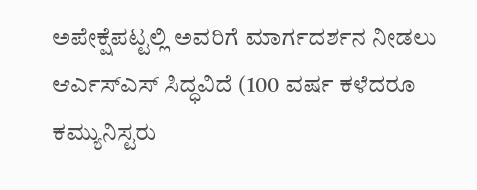ಅಪೇಕ್ಷೆಪಟ್ಟಲ್ಲಿ ಅವರಿಗೆ ಮಾರ್ಗದರ್ಶನ ನೀಡಲು ಆರ್ಎಸ್ಎಸ್ ಸಿದ್ಧವಿದೆ (100 ವರ್ಷ ಕಳೆದರೂ ಕಮ್ಯುನಿಸ್ಟರು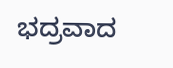ಭದ್ರವಾದ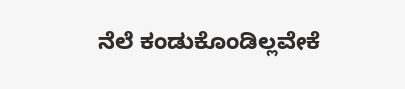ನೆಲೆ ಕಂಡುಕೊಂಡಿಲ್ಲವೇಕೆ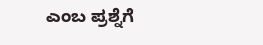ಎಂಬ ಪ್ರಶ್ನೆಗೆ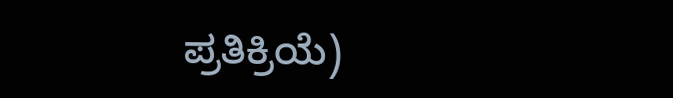ಪ್ರತಿಕ್ರಿಯೆ)